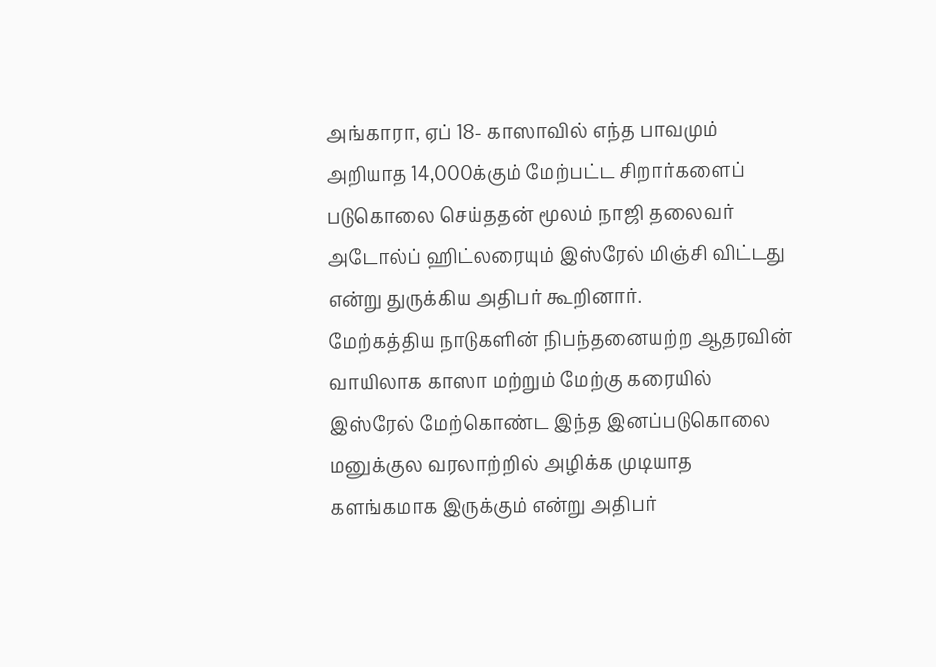அங்காரா, ஏப் 18- காஸாவில் எந்த பாவமும் அறியாத 14,000க்கும் மேற்பட்ட சிறார்களைப் படுகொலை செய்ததன் மூலம் நாஜி தலைவர் அடோல்ப் ஹிட்லரையும் இஸ்ரேல் மிஞ்சி விட்டது என்று துருக்கிய அதிபர் கூறினார்.
மேற்கத்திய நாடுகளின் நிபந்தனையற்ற ஆதரவின் வாயிலாக காஸா மற்றும் மேற்கு கரையில் இஸ்ரேல் மேற்கொண்ட இந்த இனப்படுகொலை மனுக்குல வரலாற்றில் அழிக்க முடியாத களங்கமாக இருக்கும் என்று அதிபர்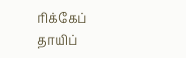ரிக்கேப் தாயிப்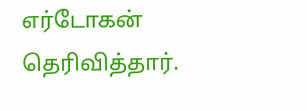எர்டோகன் தெரிவித்தார்.